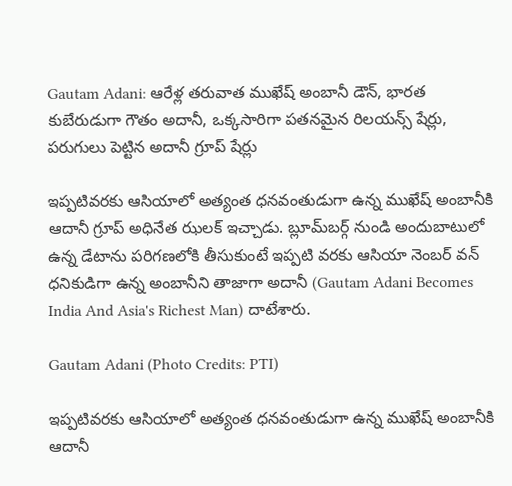Gautam Adani: ఆరేళ్ల తరువాత ముఖేష్ అంబానీ డౌన్, భారత కుబేరుడుగా గౌతం అదానీ, ఒక్కసారిగా పతనమైన రిలయన్స్ షేర్లు, పరుగులు పెట్టిన అదానీ గ్రూప్ షేర్లు

ఇప్పటివరకు ఆసియాలో అత్యంత ధనవంతుడుగా ఉన్న ముఖేష్ అంబానీకి ఆదానీ గ్రూప్ అధినేత ఝలక్ ఇచ్చాడు. బ్లూమ్‌బర్గ్ నుండి అందుబాటులో ఉన్న డేటాను పరిగణలోకి తీసుకుంటే ఇప్పటి వరకు ఆసియా నెంబర్ వన్ ధనికుడిగా ఉన్న అంబానీని తాజాగా అదానీ (Gautam Adani Becomes India And Asia's Richest Man) దాటేశారు.

Gautam Adani (Photo Credits: PTI)

ఇప్పటివరకు ఆసియాలో అత్యంత ధనవంతుడుగా ఉన్న ముఖేష్ అంబానీకి ఆదానీ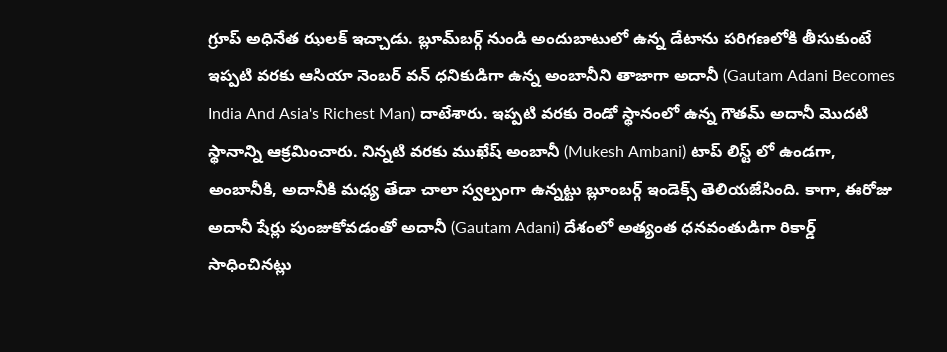గ్రూప్ అధినేత ఝలక్ ఇచ్చాడు. బ్లూమ్‌బర్గ్ నుండి అందుబాటులో ఉన్న డేటాను పరిగణలోకి తీసుకుంటే ఇప్పటి వరకు ఆసియా నెంబర్ వన్ ధనికుడిగా ఉన్న అంబానీని తాజాగా అదానీ (Gautam Adani Becomes India And Asia's Richest Man) దాటేశారు. ఇప్ప‌టి వ‌ర‌కు రెండో స్థానంలో ఉన్న గౌత‌మ్ అదానీ మొద‌టి స్థానాన్ని ఆక్ర‌మించారు. నిన్న‌టి వ‌ర‌కు ముఖేష్ అంబానీ (Mukesh Ambani) టాప్ లిస్ట్ లో ఉండ‌గా, అంబానీకి, అదానీకి మ‌ధ్య తేడా చాలా స్వ‌ల్పంగా ఉన్న‌ట్టు బ్లూంబర్గ్ ఇండెక్స్ తెలియ‌జేసింది. కాగా, ఈరోజు అదానీ షేర్లు పుంజుకోవ‌డంతో అదానీ (Gautam Adani) దేశంలో అత్యంత ధ‌న‌వంతుడిగా రికార్డ్ సాధించిన‌ట్లు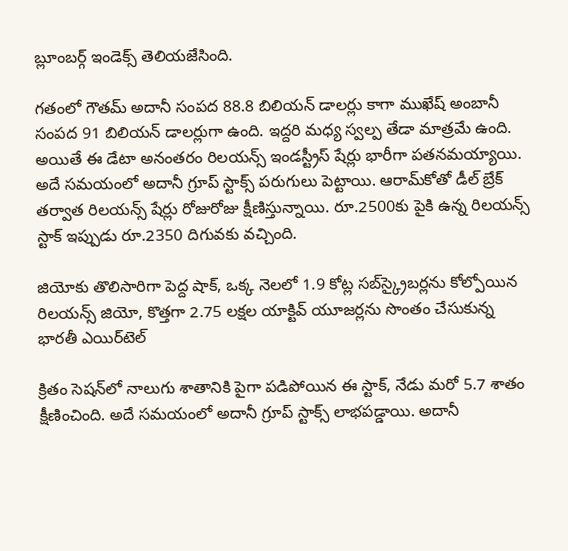బ్లూంబ‌ర్గ్ ఇండెక్స్ తెలియ‌జేసింది.

గతంలో గౌతమ్ అదానీ సంపద 88.8 బిలియన్ డాలర్లు కాగా ముఖేష్ అంబానీ సంపద 91 బిలియన్ డాలర్లుగా ఉంది. ఇద్దరి మధ్య స్వల్ప తేడా మాత్రమే ఉంది. అయితే ఈ డేటా అనంతరం రిలయన్స్ ఇండస్ట్రీస్ షేర్లు భారీగా పతనమయ్యాయి. అదే సమయంలో అదానీ గ్రూప్ స్టాక్స్ పరుగులు పెట్టాయి. ఆరామ్‌కోతో డీల్ బ్రేక్ తర్వాత రిలయన్స్ షేర్లు రోజురోజు క్షీణిస్తున్నాయి. రూ.2500కు పైకి ఉన్న రిలయన్స్ స్టాక్ ఇప్పుడు రూ.2350 దిగువకు వచ్చింది.

జియోకు తొలిసారిగా పెద్ద షాక్, ఒక్క నెలలో 1.9 కోట్ల స‌బ్‌స్క్రైబ‌ర్ల‌ను కోల్పోయిన రిలయన్స్ జియో, కొత్త‌గా 2.75 ల‌క్ష‌ల యాక్టివ్ యూజ‌ర్లను సొంతం చేసుకున్న భార‌తీ ఎయిర్‌టెల్‌

క్రితం సెషన్‌లో నాలుగు శాతానికి పైగా పడిపోయిన ఈ స్టాక్, నేడు మరో 5.7 శాతం క్షీణించింది. అదే సమయంలో అదానీ గ్రూప్ స్టాక్స్ లాభపడ్డాయి. అదానీ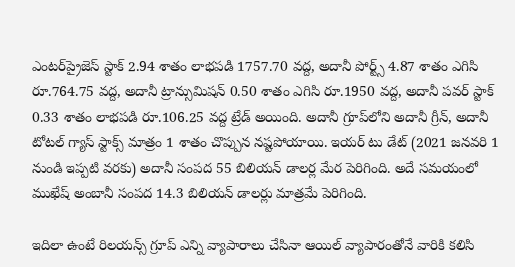ఎంటర్‌ప్రైజెస్ స్టాక్ 2.94 శాతం లాభపడి 1757.70 వద్ద, అదానీ పోర్ట్స్ 4.87 శాతం ఎగిసి రూ.764.75 వద్ద, అదానీ ట్రాన్సుమిషన్ 0.50 శాతం ఎగిసి రూ.1950 వద్ద, అదానీ పవర్ స్టాక్ 0.33 శాతం లాభపడి రూ.106.25 వద్ద ట్రేడ్ అయింది. అదానీ గ్రూప్‌లోని అదానీ గ్రీన్, అదానీ టోటల్ గ్యాస్ స్టాక్స్ మాత్రం 1 శాతం చొప్పున నష్టపోయాయి. ఇయర్ టు డేట్ (2021 జనవరి 1 నుండి ఇప్పటి వరకు) అదానీ సంపద 55 బిలియన్ డాలర్ల మేర పెరిగింది. అదే సమయంలో ముఖేష్ అంబానీ సంపద 14.3 బిలియన్ డాలర్లు మాత్రమే పెరిగింది.

ఇదిలా ఉంటే రిల‌యన్స్ గ్రూప్ ఎన్ని వ్యాపారాలు చేసినా ఆయిల్ వ్యాపారంతోనే వారికి క‌లిసి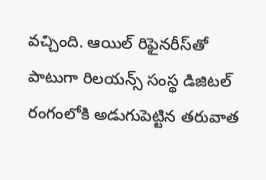వ‌చ్చింది. ఆయిల్ రిఫైన‌రీస్‌తో పాటుగా రిల‌య‌న్స్ సంస్థ డిజిట‌ల్ రంగంలోకి అడుగుపెట్టిన త‌రువాత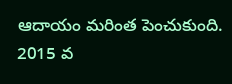ఆదాయం మ‌రింత పెంచుకుంది. 2015 వ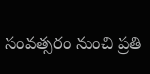సంవ‌త్స‌రం నుంచి ప్ర‌తి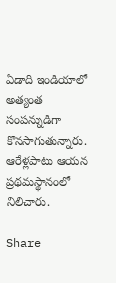ఏడాది ఇండియాలో అత్యంత సంపన్నుడిగా కొన‌సాగుతున్నారు. ఆరేళ్ల‌పాటు ఆయ‌న ప్ర‌థ‌మ‌స్థానంలో నిలిచారు.

Share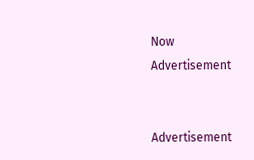Now
Advertisement


Advertisement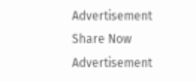Advertisement
Share Now
Advertisement